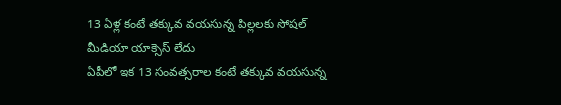13 ఏళ్ల కంటే తక్కువ వయసున్న పిల్లలకు సోషల్ మీడియా యాక్సెస్ లేదు
ఏపీలో ఇక 13 సంవత్సరాల కంటే తక్కువ వయసున్న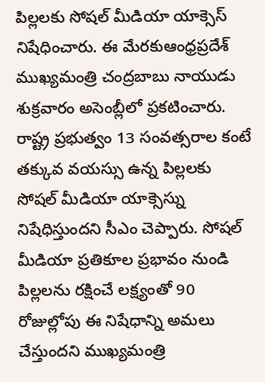పిల్లలకు సోషల్ మీడియా యాక్సెస్ నిషేధించారు. ఈ మేరకుఆంధ్రప్రదేశ్ ముఖ్యమంత్రి చంద్రబాబు నాయుడు శుక్రవారం అసెంబ్లీలో ప్రకటించారు.
రాష్ట్ర ప్రభుత్వం 13 సంవత్సరాల కంటే తక్కువ వయస్సు ఉన్న పిల్లలకు సోషల్ మీడియా యాక్సెస్ను నిషేధిస్తుందని సీఎం చెప్పారు. సోషల్ మీడియా ప్రతికూల ప్రభావం నుండి పిల్లలను రక్షించే లక్ష్యంతో 90 రోజుల్లోపు ఈ నిషేధాన్ని అమలు చేస్తుందని ముఖ్యమంత్రి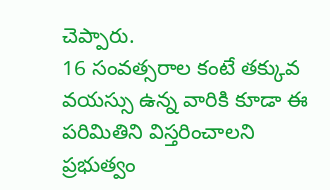చెప్పారు.
16 సంవత్సరాల కంటే తక్కువ వయస్సు ఉన్న వారికి కూడా ఈ పరిమితిని విస్తరించాలని ప్రభుత్వం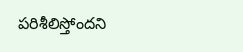పరిశీలిస్తోందని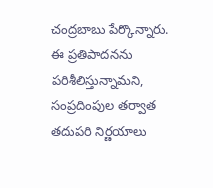చంద్రబాబు పేర్కొన్నారు. ఈ ప్రతిపాదనను పరిశీలిస్తున్నామని, సంప్రదింపుల తర్వాత తదుపరి నిర్ణయాలు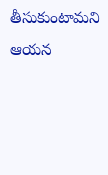తీసుకుంటామని ఆయన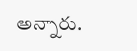అన్నారు.